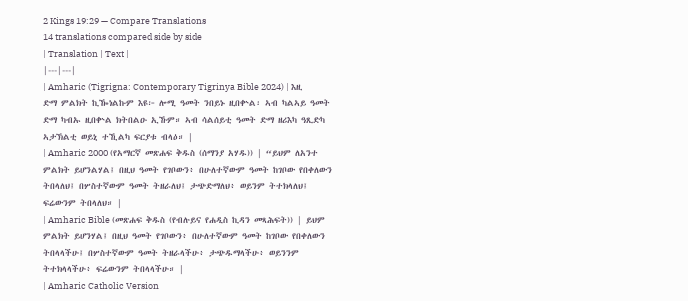2 Kings 19:29 — Compare Translations
14 translations compared side by side
| Translation | Text |
|---|---|
| Amharic (Tigrigna: Contemporary Tigrinya Bible 2024) | እዚ ድማ ምልክት ኪዀነልኩም እዩ፦ ሎሚ ዓመት ንበይኑ ዚበቍል፡ ኣብ ካልኣይ ዓመት ድማ ካብኡ ዚበቍል ክትበልዑ ኢኹም። ኣብ ሳልሰይቲ ዓመት ድማ ዘሪእካ ዓጺድካ ኣታኽልቲ ወይኒ ተኺልካ ፍርያቱ ብላዕ። |
| Amharic 2000 (የአማርኛ መጽሐፍ ቅዱስ (ሰማንያ አሃዱ)) | “ይህም ለአንተ ምልክት ይሆንልሃል፤ በዚህ ዓመት የገቦውን፥ በሁለተኛውም ዓመት ከገቦው የበቀለውን ትበላለህ፤ በሦስተኛውም ዓመት ትዘራለህ፤ ታጭድማለህ፥ ወይንም ትተክላለህ፤ ፍሬውንም ትበላለህ። |
| Amharic Bible (መጽሐፍ ቅዱስ (የብሉይና የሐዲስ ኪዳን መጻሕፍት)) | ይህም ምልክት ይሆንሃል፤ በዚህ ዓመት የገቦውን፥ በሁለተኛውም ዓመት ከገቦው የበቀለውን ትበላላችሁ፤ በሦስተኛውም ዓመት ትዘራላችሁ፥ ታጭዱማላችሁ፥ ወይንንም ትተክላላችሁ፥ ፍሬውንም ትበላላችሁ። |
| Amharic Catholic Version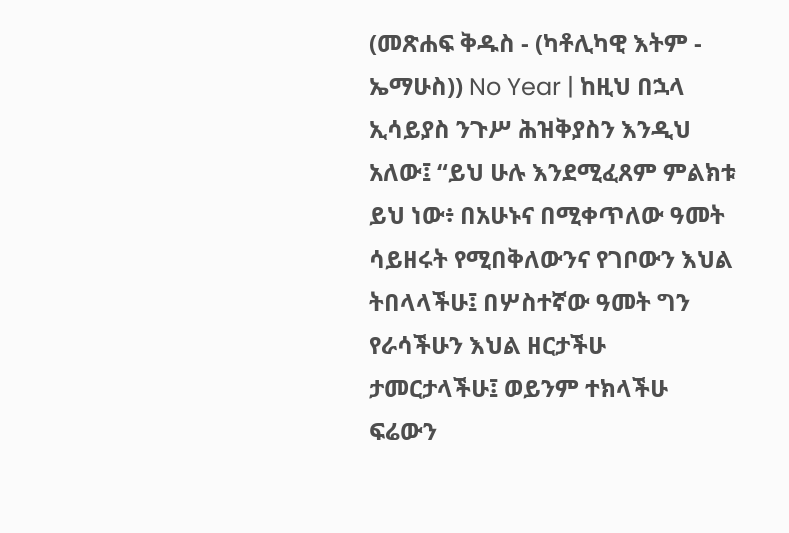(መጽሐፍ ቅዱስ - (ካቶሊካዊ እትም - ኤማሁስ)) No Year | ከዚህ በኋላ ኢሳይያስ ንጉሥ ሕዝቅያስን እንዲህ አለው፤ “ይህ ሁሉ እንደሚፈጸም ምልክቱ ይህ ነው፥ በአሁኑና በሚቀጥለው ዓመት ሳይዘሩት የሚበቅለውንና የገቦውን እህል ትበላላችሁ፤ በሦስተኛው ዓመት ግን የራሳችሁን እህል ዘርታችሁ ታመርታላችሁ፤ ወይንም ተክላችሁ ፍሬውን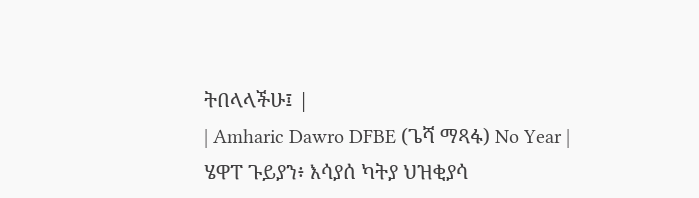ትበላላችሁ፤ |
| Amharic Dawro DFBE (ጌሻ ማጻፋ) No Year | ሄዋፐ ጉይያን፥ እሳያሰ ካትያ ህዝቂያሳ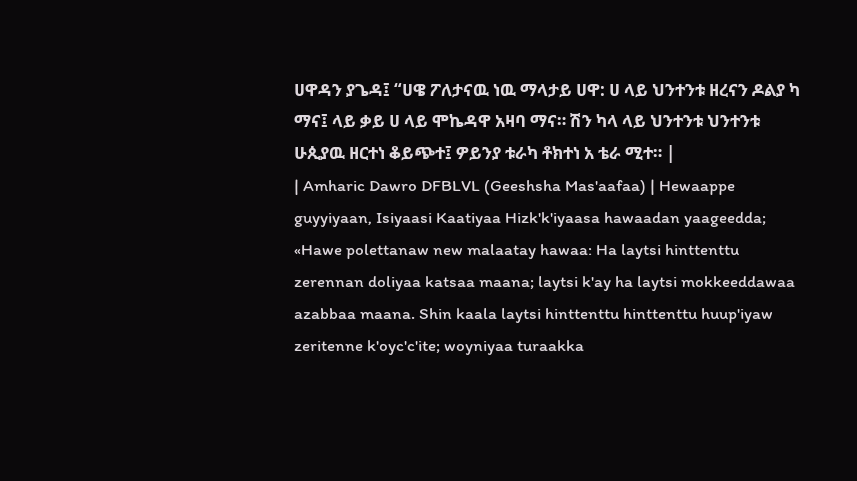ሀዋዳን ያጌዳ፤ “ሀዌ ፖለታናዉ ነዉ ማላታይ ሀዋ: ሀ ላይ ህንተንቱ ዘረናን ዶልያ ካ ማና፤ ላይ ቃይ ሀ ላይ ሞኬዳዋ አዛባ ማና። ሽን ካላ ላይ ህንተንቱ ህንተንቱ ሁጲያዉ ዘርተነ ቆይጭተ፤ ዎይንያ ቱራካ ቶክተነ አ ቴራ ሚተ። |
| Amharic Dawro DFBLVL (Geeshsha Mas'aafaa) | Hewaappe guyyiyaan, Isiyaasi Kaatiyaa Hizk'k'iyaasa hawaadan yaageedda; «Hawe polettanaw new malaatay hawaa: Ha laytsi hinttenttu zerennan doliyaa katsaa maana; laytsi k'ay ha laytsi mokkeeddawaa azabbaa maana. Shin kaala laytsi hinttenttu hinttenttu huup'iyaw zeritenne k'oyc'c'ite; woyniyaa turaakka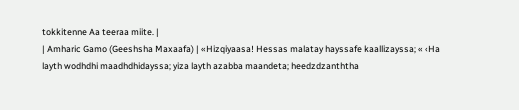tokkitenne Aa teeraa miite. |
| Amharic Gamo (Geeshsha Maxaafa) | «Hizqiyaasa! Hessas malatay hayssafe kaallizayssa; « ‹Ha layth wodhdhi maadhdhidayssa; yiza layth azabba maandeta; heedzdzanththa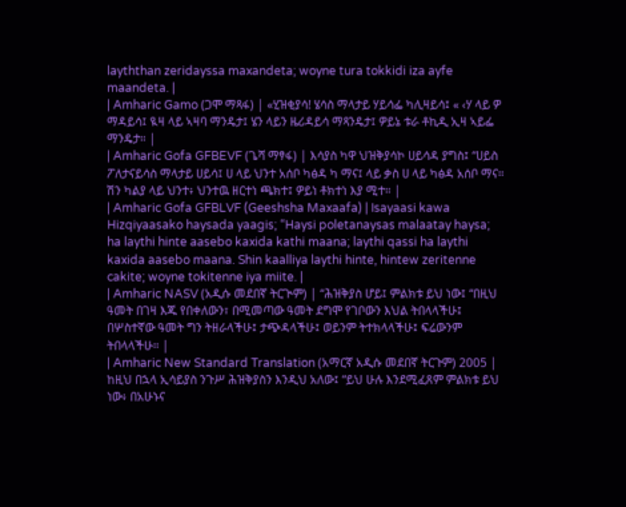layththan zeridayssa maxandeta; woyne tura tokkidi iza ayfe maandeta. |
| Amharic Gamo (ጋሞ ማጻፋ) | «ሂዝቂያሳ! ሄሳስ ማላታይ ሃይሳፌ ካሊዛይሳ፤ « ‹ሃ ላይ ዎ ማዳይሳ፤ ዪዛ ላይ ኣዛባ ማንዴታ፤ ሄን ላይን ዜሪዳይሳ ማጻንዴታ፤ ዎይኔ ቱራ ቶኪዲ ኢዛ ኣይፌ ማንዴታ። |
| Amharic Gofa GFBEVF (ጌሻ ማፃፋ) | እሳያስ ካዋ ህዝቅያሳኮ ሀይሳዳ ያግስ፤ “ሀይስ ፖለታናይሳስ ማላታይ ሀይሳ፤ ሀ ላይ ህንተ አሰቦ ካፅዳ ካ ማና፤ ላይ ቃስ ሀ ላይ ካፅዳ አሰቦ ማና። ሽን ካልያ ላይ ህንተ፥ ህንተዉ ዘርተነ ጫክተ፤ ዎይነ ቶክተነ እያ ሚተ። |
| Amharic Gofa GFBLVF (Geeshsha Maxaafa) | Isayaasi kawa Hizqiyaasako haysada yaagis; “Haysi poletanaysas malaatay haysa; ha laythi hinte aasebo kaxida kathi maana; laythi qassi ha laythi kaxida aasebo maana. Shin kaalliya laythi hinte, hintew zeritenne cakite; woyne tokitenne iya miite. |
| Amharic NASV (አዲሱ መደበኛ ትርጒም) | “ሕዝቅያስ ሆይ፤ ምልክቱ ይህ ነው፤ “በዚህ ዓመት በገዛ እጁ የበቀለውን፣ በሚመጣው ዓመት ደግሞ የገቦውን እህል ትበላላችሁ፤ በሦስተኛው ዓመት ግን ትዘራላችሁ፤ ታጭዳላችሁ፤ ወይንም ትተክላላችሁ፤ ፍሬውንም ትበላላችሁ። |
| Amharic New Standard Translation (አማርኛ አዲሱ መደበኛ ትርጉም) 2005 | ከዚህ በኋላ ኢሳይያስ ንጉሥ ሕዝቅያስን እንዲህ አለው፤ “ይህ ሁሉ እንደሚፈጸም ምልክቱ ይህ ነው፥ በአሁኑና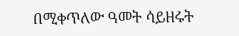በሚቀጥለው ዓመት ሳይዘሩት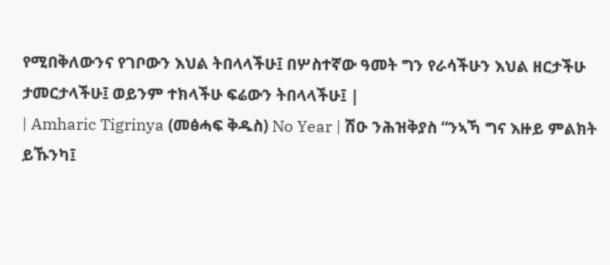የሚበቅለውንና የገቦውን እህል ትበላላችሁ፤ በሦስተኛው ዓመት ግን የራሳችሁን እህል ዘርታችሁ ታመርታላችሁ፤ ወይንም ተክላችሁ ፍሬውን ትበላላችሁ፤ |
| Amharic Tigrinya (መፅሓፍ ቅዱስ) No Year | ሽዑ ንሕዝቅያስ “ንኣኻ ግና እዙይ ምልክት ይኹንካ፤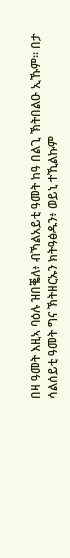በዛ ዓመት እዚኣ ባዕሉ ዝበቘለ፥ ብኻልአይቲ ዓመት ከዓ በልጊ ኽትበልዑ ኢኹም። በታ ሳልሰይቲ ዓመት ግና ኽትዘርኡን ክትዓፅዱን፥ ወይኒ ተኺልኩም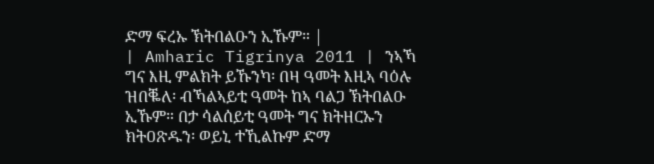ድማ ፍረኡ ኽትበልዑን ኢኹም። |
| Amharic Tigrinya 2011 | ንኣኻ ግና እዚ ምልክት ይኹንካ፡ በዛ ዓመት እዚኣ ባዕሉ ዝበቘለ፡ ብኻልኣይቲ ዓመት ከኣ ባልጋ ኽትበልዑ ኢኹም። በታ ሳልሰይቲ ዓመት ግና ክትዘርኡን ክትዐጽዱን፡ ወይኒ ተኺልኩም ድማ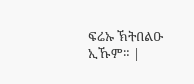ፍሬኡ ኽትበልዑ ኢኹም። |